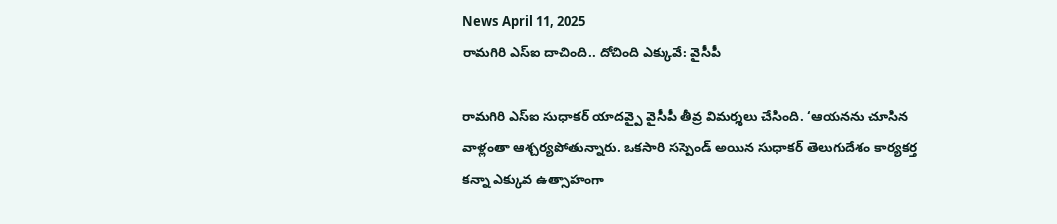News April 11, 2025
రామగిరి ఎస్ఐ దాచింది.. దోచింది ఎక్కువే: వైసీపీ

రామగిరి ఎస్ఐ సుధాకర్ యాదవ్పై వైసీపీ తీవ్ర విమర్శలు చేసింది. ‘ఆయనను చూసిన వాళ్లంతా ఆశ్చర్యపోతున్నారు. ఒకసారి సస్పెండ్ అయిన సుధాకర్ తెలుగుదేశం కార్యకర్త కన్నా ఎక్కువ ఉత్సాహంగా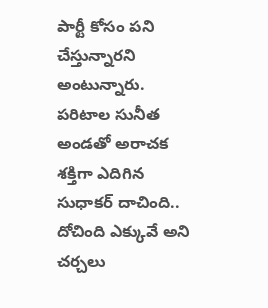పార్టీ కోసం పని చేస్తున్నారని అంటున్నారు. పరిటాల సునీత అండతో అరాచక శక్తిగా ఎదిగిన సుధాకర్ దాచింది.. దోచింది ఎక్కువే అని చర్చలు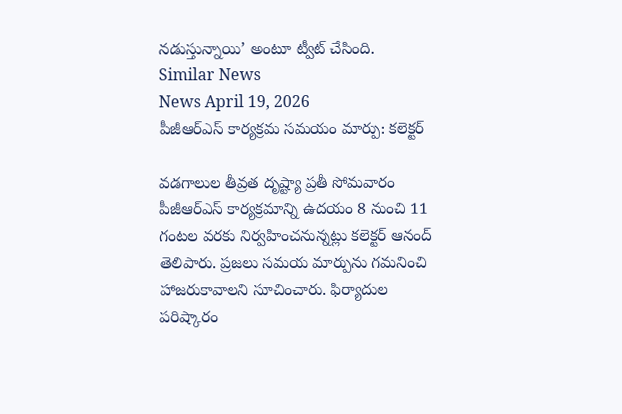నడుస్తున్నాయి’ అంటూ ట్వీట్ చేసింది.
Similar News
News April 19, 2026
పీజీఆర్ఎస్ కార్యక్రమ సమయం మార్పు: కలెక్టర్

వడగాలుల తీవ్రత దృష్ట్యా ప్రతీ సోమవారం పీజీఆర్ఎస్ కార్యక్రమాన్ని ఉదయం 8 నుంచి 11 గంటల వరకు నిర్వహించనున్నట్లు కలెక్టర్ ఆనంద్ తెలిపారు. ప్రజలు సమయ మార్పును గమనించి హాజరుకావాలని సూచించారు. ఫిర్యాదుల పరిష్కారం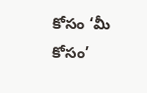కోసం ‘మీ కోసం’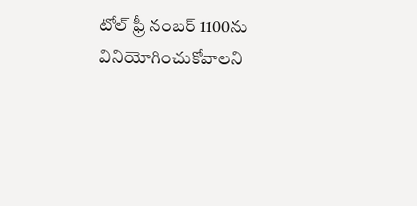టోల్ ఫ్రీ నంబర్ 1100ను వినియోగించుకోవాలని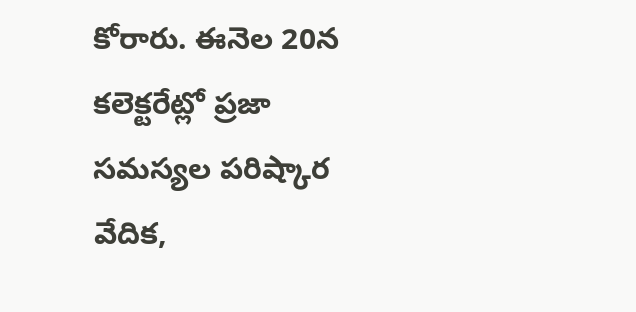కోరారు. ఈనెల 20న కలెక్టరేట్లో ప్రజా సమస్యల పరిష్కార వేదిక,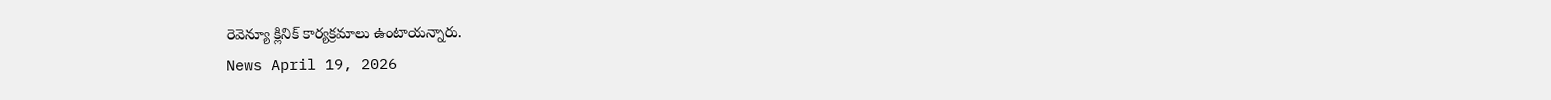రెవెన్యూ క్లినిక్ కార్యక్రమాలు ఉంటాయన్నారు.
News April 19, 2026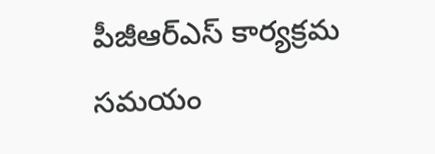పీజీఆర్ఎస్ కార్యక్రమ సమయం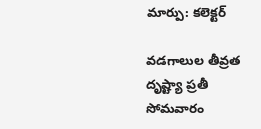మార్పు: కలెక్టర్

వడగాలుల తీవ్రత దృష్ట్యా ప్రతీ సోమవారం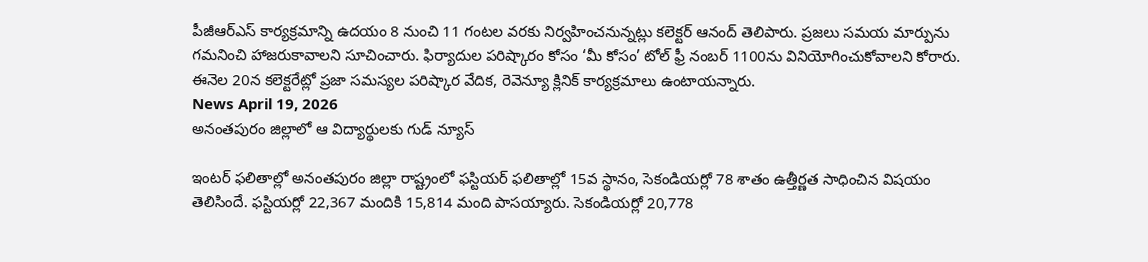పీజీఆర్ఎస్ కార్యక్రమాన్ని ఉదయం 8 నుంచి 11 గంటల వరకు నిర్వహించనున్నట్లు కలెక్టర్ ఆనంద్ తెలిపారు. ప్రజలు సమయ మార్పును గమనించి హాజరుకావాలని సూచించారు. ఫిర్యాదుల పరిష్కారం కోసం ‘మీ కోసం’ టోల్ ఫ్రీ నంబర్ 1100ను వినియోగించుకోవాలని కోరారు. ఈనెల 20న కలెక్టరేట్లో ప్రజా సమస్యల పరిష్కార వేదిక, రెవెన్యూ క్లినిక్ కార్యక్రమాలు ఉంటాయన్నారు.
News April 19, 2026
అనంతపురం జిల్లాలో ఆ విద్యార్థులకు గుడ్ న్యూస్

ఇంటర్ ఫలితాల్లో అనంతపురం జిల్లా రాష్ట్రంలో ఫస్టియర్ ఫలితాల్లో 15వ స్థానం, సెకండియర్లో 78 శాతం ఉత్తీర్ణత సాధించిన విషయం తెలిసిందే. ఫస్టియర్లో 22,367 మందికి 15,814 మంది పాసయ్యారు. సెకండియర్లో 20,778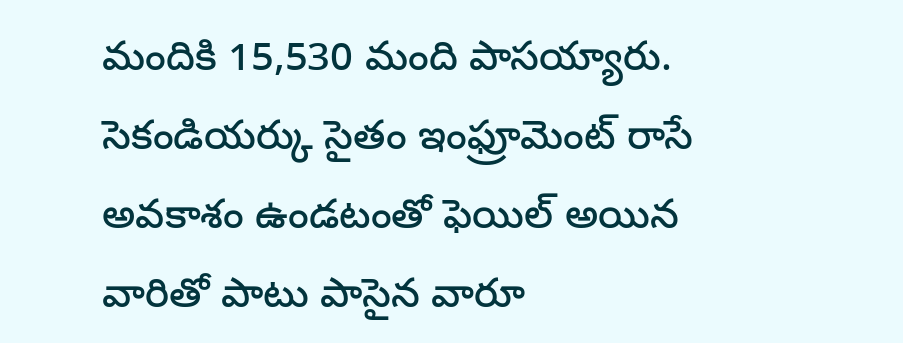మందికి 15,530 మంది పాసయ్యారు. సెకండియర్కు సైతం ఇంఫ్రూమెంట్ రాసే అవకాశం ఉండటంతో ఫెయిల్ అయిన వారితో పాటు పాసైన వారూ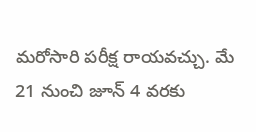మరోసారి పరీక్ష రాయవచ్చు. మే 21 నుంచి జూన్ 4 వరకు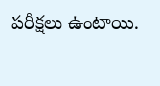పరీక్షలు ఉంటాయి.